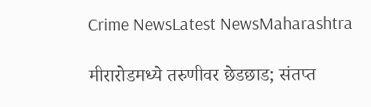Crime NewsLatest NewsMaharashtra

मीरारोडमध्ये तरुणीवर छेडछाड; संतप्त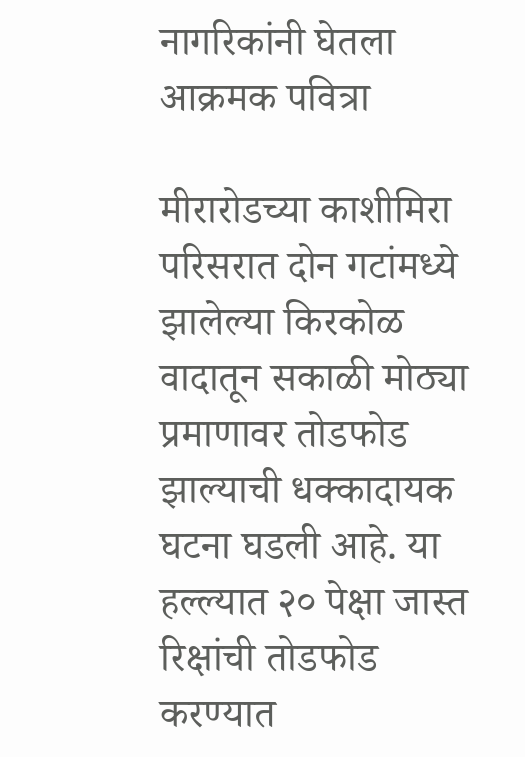नागरिकांनी घेतला आक्रमक पवित्रा

मीरारोडच्या काशीमिरा परिसरात दोन गटांमध्ये झालेल्या किरकोळ वादातून सकाळी मोठ्या प्रमाणावर तोडफोड झाल्याची धक्कादायक घटना घडली आहे. या हल्ल्यात २० पेक्षा जास्त रिक्षांची तोडफोड करण्यात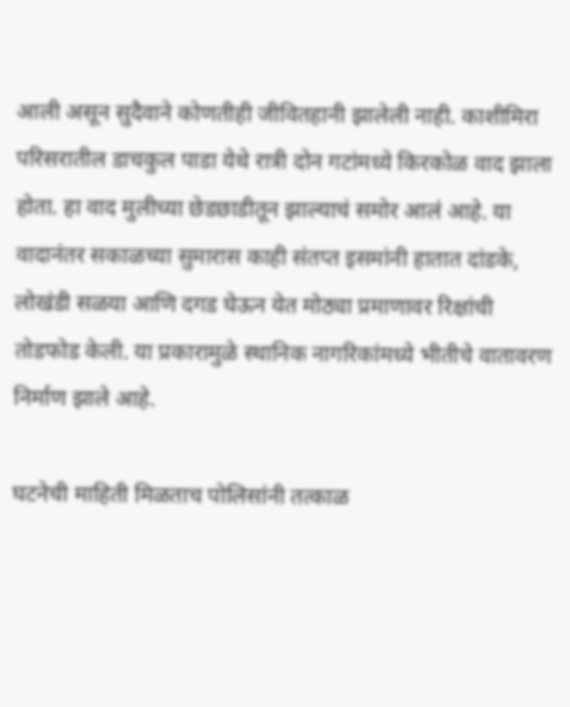आली असून सुदैवाने कोणतीही जीवितहानी झालेली नाही. काशीमिरा परिसरातील डाचकुल पाडा येथे रात्री दोन गटांमध्ये किरकोळ वाद झाला होता. हा वाद मुलीच्या छेडछाडीतून झाल्याचं समोर आलं आहे. या वादानंतर सकाळच्या सुमारास काही संतप्त इसमांनी हातात दांडके, लोखंडी सळया आणि दगड घेऊन येत मोठ्या प्रमाणावर रिक्षांची तोडफोड केली. या प्रकारामुळे स्थानिक नागरिकांमध्ये भीतीचे वातावरण निर्माण झाले आहे.

घटनेची माहिती मिळताच पोलिसांनी तत्काळ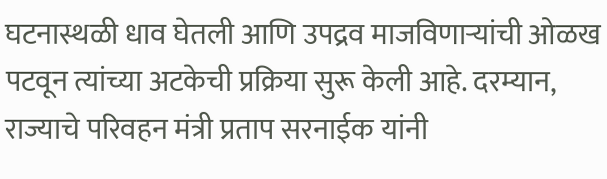घटनास्थळी धाव घेतली आणि उपद्रव माजविणाऱ्यांची ओळख पटवून त्यांच्या अटकेची प्रक्रिया सुरू केली आहे. दरम्यान, राज्याचे परिवहन मंत्री प्रताप सरनाईक यांनी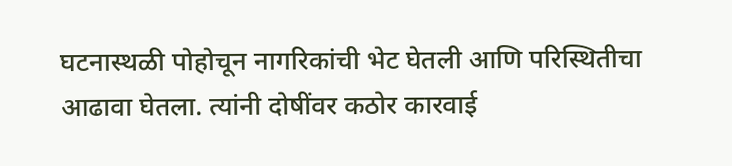घटनास्थळी पोहोचून नागरिकांची भेट घेतली आणि परिस्थितीचा आढावा घेतला. त्यांनी दोषींवर कठोर कारवाई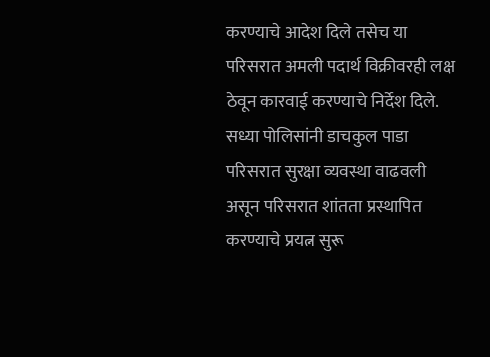करण्याचे आदेश दिले तसेच या परिसरात अमली पदार्थ विक्रीवरही लक्ष ठेवून कारवाई करण्याचे निर्देश दिले. सध्या पोलिसांनी डाचकुल पाडा परिसरात सुरक्षा व्यवस्था वाढवली असून परिसरात शांतता प्रस्थापित करण्याचे प्रयत्न सुरू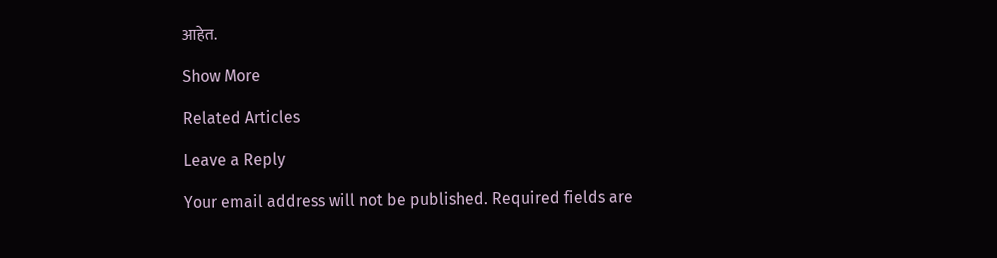आहेत.

Show More

Related Articles

Leave a Reply

Your email address will not be published. Required fields are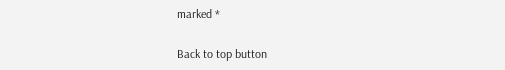marked *

Back to top button